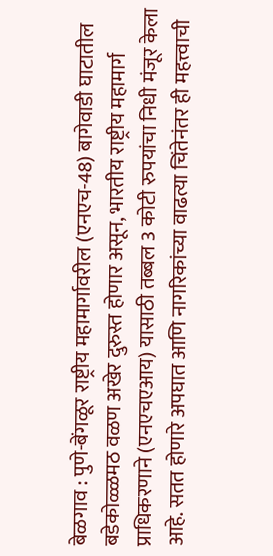बेळगाव : पुणे-बेंगळूर राष्ट्रीय महामार्गावरील (एनएच-48) बागेवाडी घाटातील बडेकोळ्ळमठ वळण अखेर दुरुस्त होणार असून, भारतीय राष्ट्रीय महामार्ग प्राधिकरणाने (एनएचएआय) यासाठी तब्बल 3 कोटी रुपयांचा निधी मंजूर केला आहे. सतत होणारे अपघात आणि नागरिकांच्या वाढत्या चिंतेनंतर ही महत्त्वाची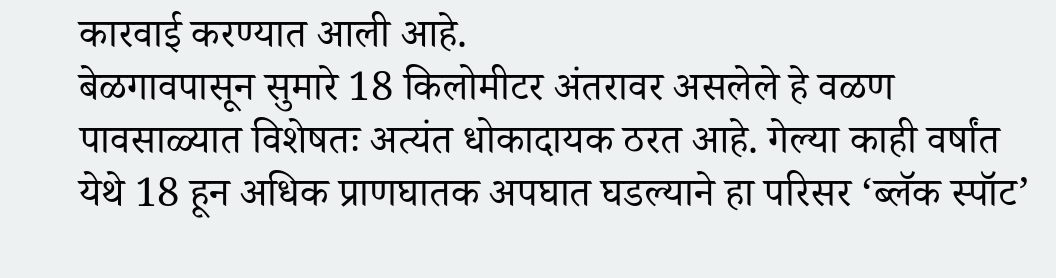कारवाई करण्यात आली आहे.
बेळगावपासून सुमारे 18 किलोमीटर अंतरावर असलेले हे वळण पावसाळ्यात विशेषतः अत्यंत धोकादायक ठरत आहे. गेल्या काही वर्षांत येथे 18 हून अधिक प्राणघातक अपघात घडल्याने हा परिसर ‘ब्लॅक स्पॉट’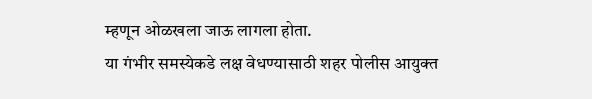म्हणून ओळखला जाऊ लागला होता.
या गंभीर समस्येकडे लक्ष वेधण्यासाठी शहर पोलीस आयुक्त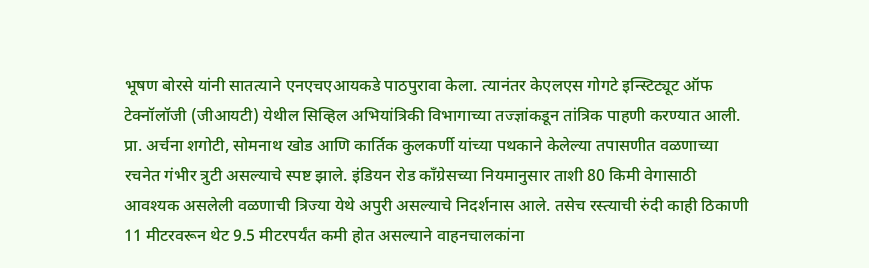भूषण बोरसे यांनी सातत्याने एनएचएआयकडे पाठपुरावा केला. त्यानंतर केएलएस गोगटे इन्स्टिट्यूट ऑफ टेक्नॉलॉजी (जीआयटी) येथील सिव्हिल अभियांत्रिकी विभागाच्या तज्ज्ञांकडून तांत्रिक पाहणी करण्यात आली.
प्रा. अर्चना शगोटी, सोमनाथ खोड आणि कार्तिक कुलकर्णी यांच्या पथकाने केलेल्या तपासणीत वळणाच्या रचनेत गंभीर त्रुटी असल्याचे स्पष्ट झाले. इंडियन रोड काँग्रेसच्या नियमानुसार ताशी 80 किमी वेगासाठी आवश्यक असलेली वळणाची त्रिज्या येथे अपुरी असल्याचे निदर्शनास आले. तसेच रस्त्याची रुंदी काही ठिकाणी 11 मीटरवरून थेट 9.5 मीटरपर्यंत कमी होत असल्याने वाहनचालकांना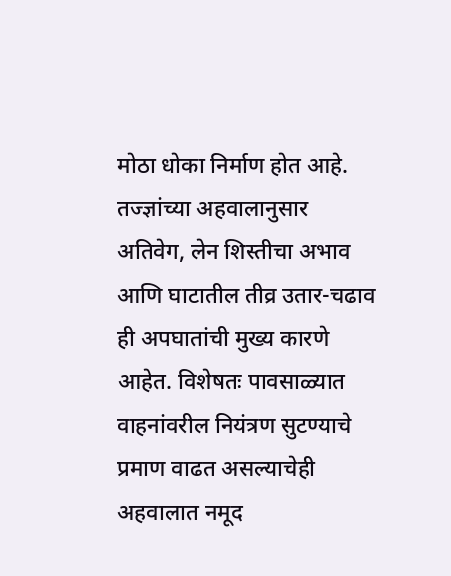मोठा धोका निर्माण होत आहे.
तज्ज्ञांच्या अहवालानुसार अतिवेग, लेन शिस्तीचा अभाव आणि घाटातील तीव्र उतार-चढाव ही अपघातांची मुख्य कारणे आहेत. विशेषतः पावसाळ्यात वाहनांवरील नियंत्रण सुटण्याचे प्रमाण वाढत असल्याचेही अहवालात नमूद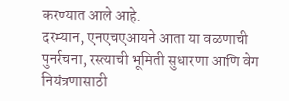करण्यात आले आहे.
दरम्यान, एनएचएआयने आता या वळणाची पुनर्रचना, रस्त्याची भूमिती सुधारणा आणि वेग नियंत्रणासाठी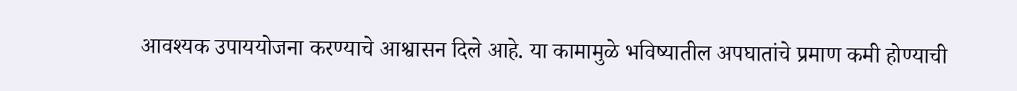आवश्यक उपाययोजना करण्याचे आश्वासन दिले आहे. या कामामुळे भविष्यातील अपघातांचे प्रमाण कमी होण्याची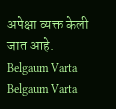अपेक्षा व्यक्त केली जात आहे.
Belgaum Varta Belgaum Varta